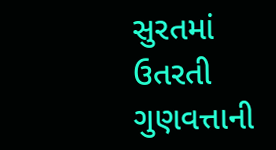સુરતમાં ઉતરતી ગુણવત્તાની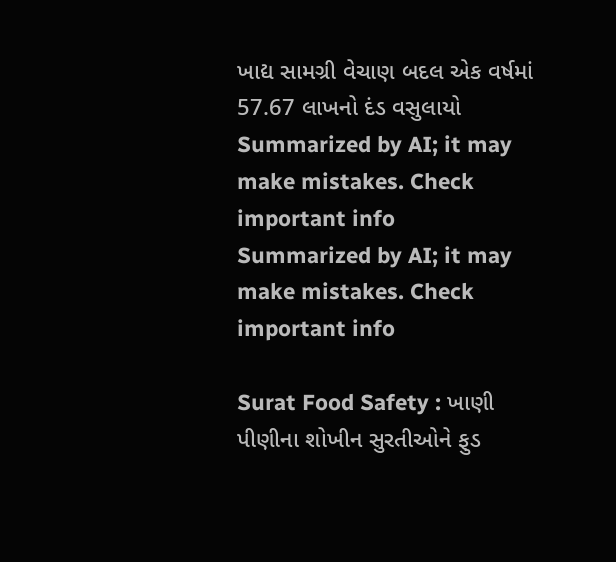ખાદ્ય સામગ્રી વેચાણ બદલ એક વર્ષમાં 57.67 લાખનો દંડ વસુલાયો
Summarized by AI; it may make mistakes. Check important info
Summarized by AI; it may make mistakes. Check important info

Surat Food Safety : ખાણી પીણીના શોખીન સુરતીઓને ફુડ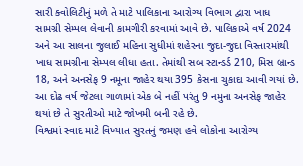સારી ક્વોલિટીનું મળે તે માટે પાલિકાના આરોગ્ય વિભાગ દ્વારા ખાધ સામગ્રી સેમ્પલ લેવાની કામગીરી કરવામાં આવે છે. પાલિકાએ વર્ષ 2024 અને આ સાલના જુલાઈ મહિના સુધીમાં શહેરના જુદા-જુદા વિસ્તારમાંથી ખાધ સામગ્રીના સેમ્પલ લીધા હતા. તેમાંથી સબ સ્ટાન્ડર્ડ 210, મિસ બ્રાન્ડ 18, અને અનસેફ 9 નમૂના જાહેર થયા 395 કેસના ચુકાદા આવી ગયાં છે. આ દોઢ વર્ષ જેટલા ગાળામાં એક બે નહીં પરંતુ 9 નમુના અનસેફ જાહેર થયાં છે તે સુરતીઓ માટે જોખમી બની રહે છે.
વિશ્વમાં સ્વાદ માટે વિખ્યાત સુરતનું જમણ હવે લોકોના આરોગ્ય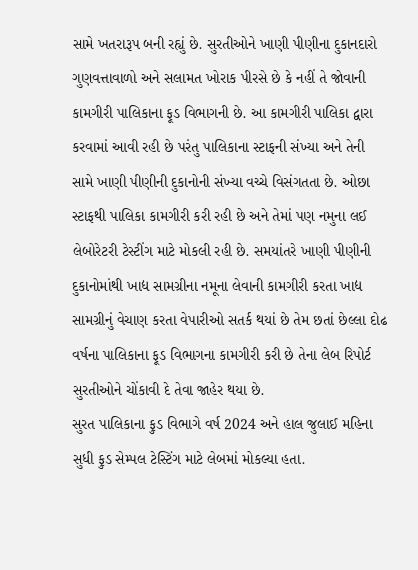સામે ખતરારૂપ બની રહ્યું છે. સુરતીઓને ખાણી પીણીના દુકાનદારો ગુણવત્તાવાળો અને સલામત ખોરાક પીરસે છે કે નહીં તે જોવાની કામગીરી પાલિકાના ફૂડ વિભાગની છે. આ કામગીરી પાલિકા દ્વારા કરવામાં આવી રહી છે પરંતુ પાલિકાના સ્ટાફની સંખ્યા અને તેની સામે ખાણી પીણીની દુકાનોની સંખ્યા વચ્ચે વિસંગતતા છે. ઓછા સ્ટાફથી પાલિકા કામગીરી કરી રહી છે અને તેમાં પણ નમુના લઈ લેબોરેટરી ટેસ્ટીંગ માટે મોકલી રહી છે. સમયાંતરે ખાણી પીણીની દુકાનોમાંથી ખાદ્ય સામગ્રીના નમૂના લેવાની કામગીરી કરતા ખાદ્ય સામગ્રીનું વેચાણ કરતા વેપારીઓ સતર્ક થયાં છે તેમ છતાં છેલ્લા દોઢ વર્ષના પાલિકાના ફૂડ વિભાગના કામગીરી કરી છે તેના લેબ રિપોર્ટ સુરતીઓને ચોંકાવી દે તેવા જાહેર થયા છે.
સુરત પાલિકાના ફુડ વિભાગે વર્ષ 2024 અને હાલ જુલાઈ મહિના સુધી ફુડ સેમ્પલ ટેસ્ટિંગ માટે લેબમાં મોકલ્યા હતા.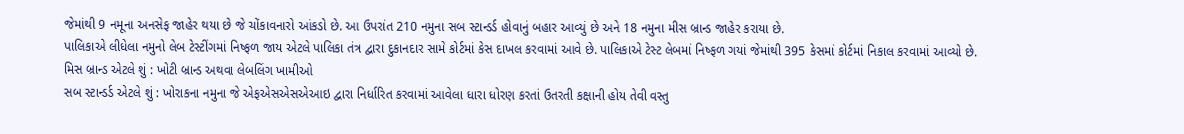જેમાંથી 9 નમૂના અનસેફ જાહેર થયા છે જે ચોંકાવનારો આંકડો છે. આ ઉપરાંત 210 નમુના સબ સ્ટાન્ડર્ડ હોવાનું બહાર આવ્યું છે અને 18 નમુના મીસ બ્રાન્ડ જાહેર કરાયા છે.
પાલિકાએ લીધેલા નમુનો લેબ ટેસ્ટીંગમાં નિષ્ફળ જાય એટલે પાલિકા તંત્ર દ્વારા દુકાનદાર સામે કોર્ટમાં કેસ દાખલ કરવામાં આવે છે. પાલિકાએ ટેસ્ટ લેબમાં નિષ્ફળ ગયાં જેમાંથી 395 કેસમાં કોર્ટમાં નિકાલ કરવામાં આવ્યો છે.
મિસ બ્રાન્ડ એટલે શું : ખોટી બ્રાન્ડ અથવા લેબલિંગ ખામીઓ
સબ સ્ટાન્ડર્ડ એટલે શું : ખોરાકના નમુના જે એફએસએસએઆઇ દ્વારા નિર્ધારિત કરવામાં આવેલા ધારા ધોરણ કરતાં ઉતરતી કક્ષાની હોય તેવી વસ્તુ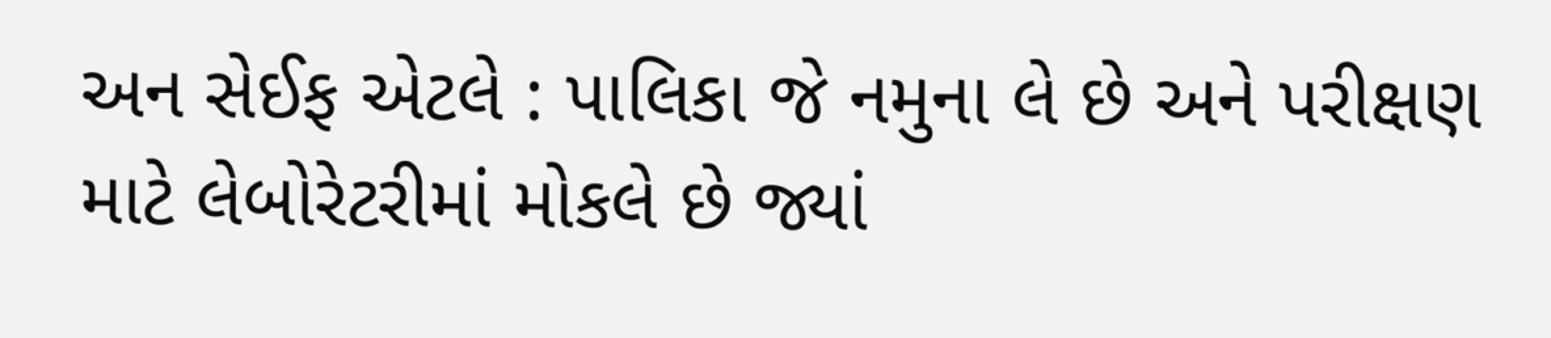અન સેઈફ એટલે : પાલિકા જે નમુના લે છે અને પરીક્ષણ માટે લેબોરેટરીમાં મોકલે છે જ્યાં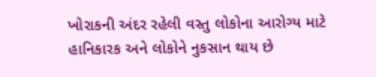ખોરાકની અંદર રહેલી વસ્તુ લોકોના આરોગ્ય માટે હાનિકારક અને લોકોને નુકસાન થાય છે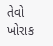તેવો ખોરાક